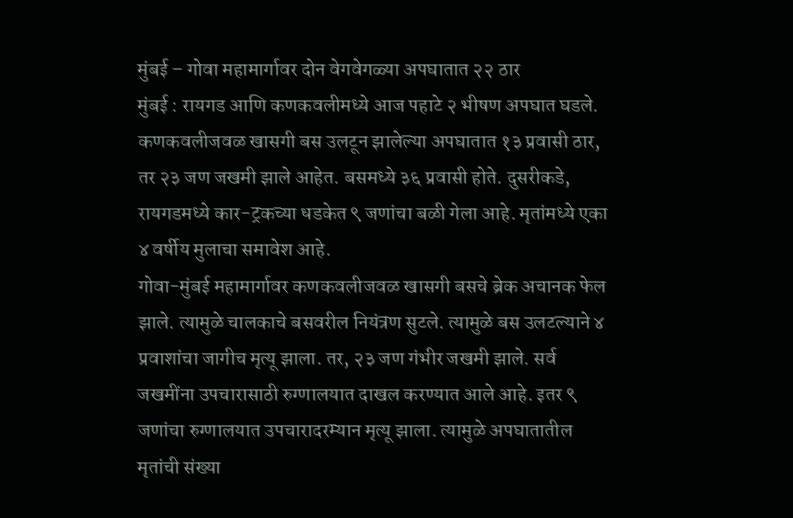मुंबई – गोवा महामार्गावर दोन वेगवेगळ्या अपघातात २२ ठार
मुंबई : रायगड आणि कणकवलीमध्ये आज पहाटे २ भीषण अपघात घडले. कणकवलीजवळ खासगी बस उलटून झालेल्या अपघातात १३ प्रवासी ठार, तर २३ जण जखमी झाले आहेत. बसमध्ये ३६ प्रवासी होते. दुसरीकडे, रायगडमध्ये कार-ट्रकच्या धडकेत ९ जणांचा बळी गेला आहे. मृतांमध्ये एका ४ वर्षीय मुलाचा समावेश आहे.
गोवा-मुंबई महामार्गावर कणकवलीजवळ खासगी बसचे ब्रेक अचानक फेल झाले. त्यामुळे चालकाचे बसवरील नियंत्रण सुटले. त्यामुळे बस उलटल्याने ४ प्रवाशांचा जागीच मृत्यू झाला. तर, २३ जण गंभीर जखमी झाले. सर्व जखमींना उपचारासाठी रुग्णालयात दाखल करण्यात आले आहे. इतर ९ जणांचा रुग्णालयात उपचारादरम्यान मृत्यू झाला. त्यामुळे अपघातातील मृतांची संख्या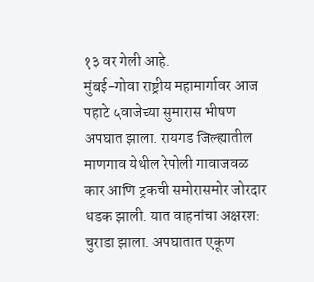१३ वर गेली आहे.
मुंबई-गोवा राष्ट्रीय महामार्गावर आज पहाटे ५वाजेच्या सुमारास भीषण अपघात झाला. रायगड जिल्ह्यातील माणगाव येथील रेपोली गावाजवळ कार आणि ट्रकची समोरासमोर जोरदार धडक झाली. यात वाहनांचा अक्षरश: चुराडा झाला. अपघातात एकूण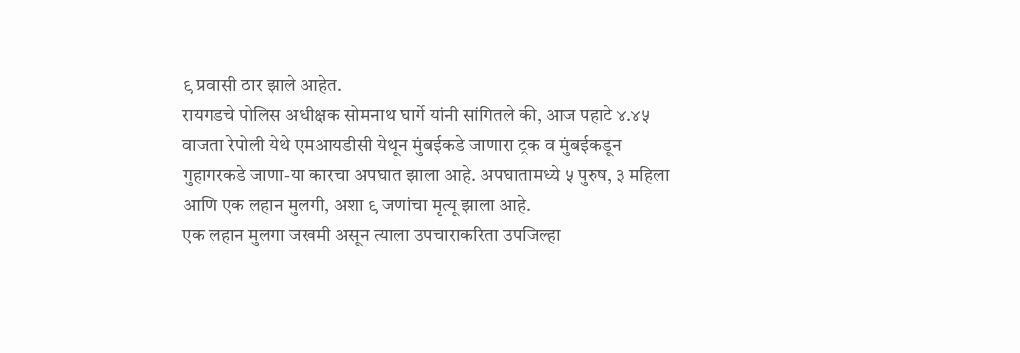९ प्रवासी ठार झाले आहेत.
रायगडचे पोलिस अधीक्षक सोमनाथ घार्गे यांनी सांगितले की, आज पहाटे ४.४५ वाजता रेपोली येथे एमआयडीसी येथून मुंबईकडे जाणारा ट्रक व मुंबईकडून गुहागरकडे जाणा-या कारचा अपघात झाला आहे. अपघातामध्ये ५ पुरुष, ३ महिला आणि एक लहान मुलगी, अशा ९ जणांचा मृत्यू झाला आहे.
एक लहान मुलगा जखमी असून त्याला उपचाराकरिता उपजिल्हा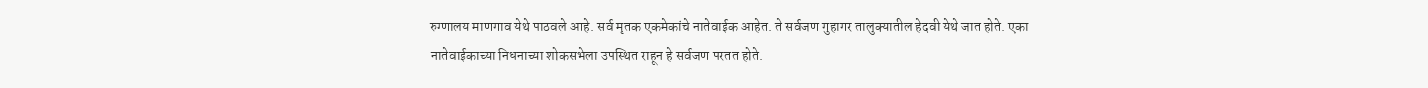रुग्णालय माणगाव येथे पाठवले आहे. सर्व मृतक एकमेकांचे नातेवाईक आहेत. ते सर्वजण गुहागर तालुक्यातील हेदवी येथे जात होते. एका नातेवाईकाच्या निधनाच्या शोकसभेला उपस्थित राहून हे सर्वजण परतत होते.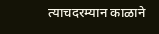त्याचदरम्यान काळाने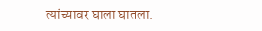त्यांच्यावर घाला घातला.